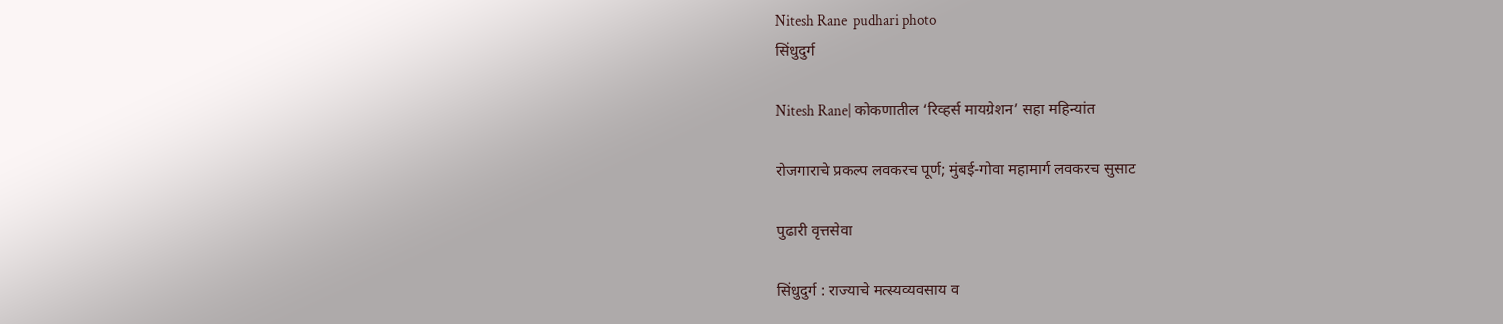Nitesh Rane  pudhari photo
सिंधुदुर्ग

Nitesh Rane| कोकणातील ‘रिव्हर्स मायग्रेशन’ सहा महिन्यांत

रोजगाराचे प्रकल्प लवकरच पूर्ण; मुंबई-गोवा महामार्ग लवकरच सुसाट

पुढारी वृत्तसेवा

सिंधुदुर्ग : राज्याचे मत्स्यव्यवसाय व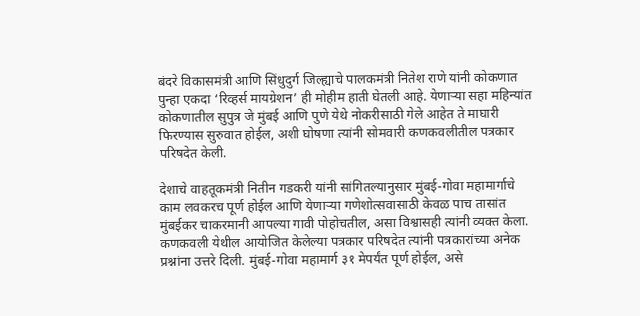बंदरे विकासमंत्री आणि सिंधुदुर्ग जिल्ह्याचे पालकमंत्री नितेश राणे यांनी कोकणात पुन्हा एकदा ‘रिव्हर्स मायग्रेशन’ ही मोहीम हाती घेतली आहे. येणाऱ्या सहा महिन्यांत कोकणातील सुपुत्र जे मुंबई आणि पुणे येथे नोकरीसाठी गेले आहेत ते माघारी फिरण्यास सुरुवात होईल, अशी घोषणा त्यांनी सोमवारी कणकवलीतील पत्रकार परिषदेत केली.

देशाचे वाहतूकमंत्री नितीन गडकरी यांनी सांगितल्यानुसार मुंबई-गोवा महामार्गाचे काम लवकरच पूर्ण होईल आणि येणाऱ्या गणेशोत्सवासाठी केवळ पाच तासांत मुंबईकर चाकरमानी आपल्या गावी पोहोचतील, असा विश्वासही त्यांनी व्यक्त केला. कणकवली येथील आयोजित केलेल्या पत्रकार परिषदेत त्यांनी पत्रकारांच्या अनेक प्रश्नांना उत्तरे दिली. मुंबई-गोवा महामार्ग ३१ मेपर्यंत पूर्ण होईल, असे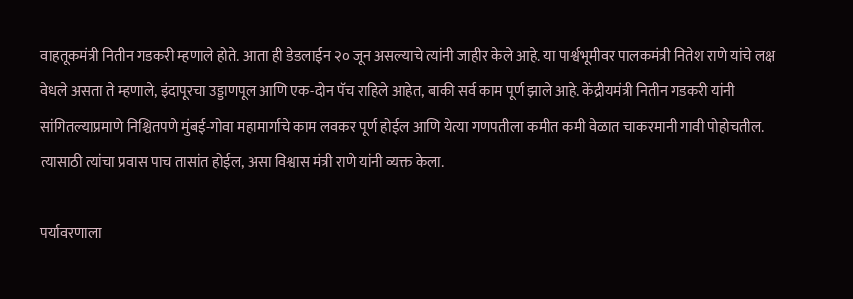वाहतूकमंत्री नितीन गडकरी म्हणाले होते. आता ही डेडलाईन २० जून असल्याचे त्यांनी जाहीर केले आहे. या पार्श्वभूमीवर पालकमंत्री नितेश राणे यांचे लक्ष वेधले असता ते म्हणाले, इंदापूरचा उड्डाणपूल आणि एक-दोन पॅच राहिले आहेत, बाकी सर्व काम पूर्ण झाले आहे. केंद्रीयमंत्री नितीन गडकरी यांनी सांगितल्याप्रमाणे निश्चितपणे मुंबई-गोवा महामार्गाचे काम लवकर पूर्ण होईल आणि येत्या गणपतीला कमीत कमी वेळात चाकरमानी गावी पोहोचतील. त्यासाठी त्यांचा प्रवास पाच तासांत होईल, असा विश्वास मंत्री राणे यांनी व्यक्त केला.

पर्यावरणाला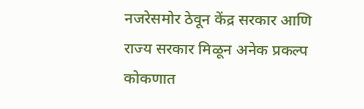नजरेसमोर ठेवून केंद्र सरकार आणि राज्य सरकार मिळून अनेक प्रकल्प कोकणात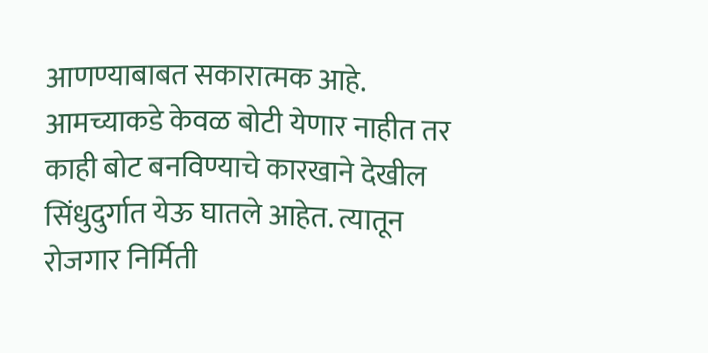आणण्याबाबत सकारात्मक आहे. आमच्याकडे केवळ बोटी येणार नाहीत तर काही बोट बनविण्याचे कारखाने देखील सिंधुदुर्गात येऊ घातले आहेत. त्यातून रोजगार निर्मिती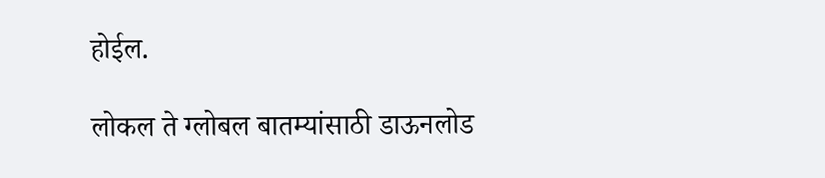होईल.

लोकल ते ग्लोबल बातम्यांसाठी डाऊनलोड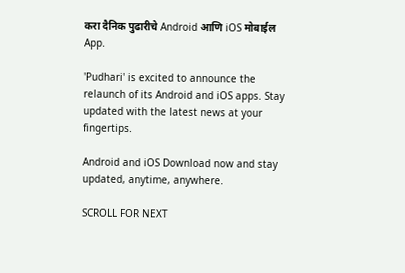करा दैनिक पुढारीचे Android आणि iOS मोबाईल App.

'Pudhari' is excited to announce the relaunch of its Android and iOS apps. Stay updated with the latest news at your fingertips.

Android and iOS Download now and stay updated, anytime, anywhere.

SCROLL FOR NEXT